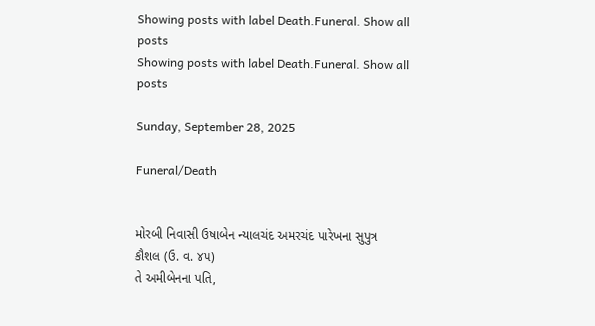Showing posts with label Death.Funeral. Show all posts
Showing posts with label Death.Funeral. Show all posts

Sunday, September 28, 2025

Funeral/Death


મોરબી નિવાસી ઉષાબેન ન્યાલચંદ અમરચંદ પારેખના સુપુત્ર
કૌશલ (ઉ. વ. ૪૫)
તે અમીબેનના પતિ,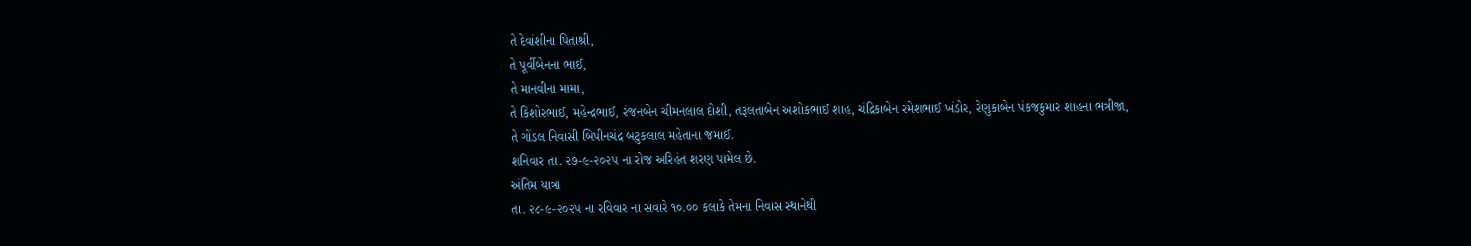તે દેવાંશીના પિતાશ્રી,
તે પૂર્વીબેનના ભાઈ,
તે માનવીના મામા,
તે કિશોરભાઈ, મહેન્દ્રભાઈ, રંજનબેન ચીમનલાલ દોશી, તરૂલતાબેન અશોકભાઈ શાહ, ચંદ્રિકાબેન રમેશભાઈ ખંડોર, રેણુકાબેન પંકજકુમાર શાહના ભત્રીજા,
તે ગોંડલ નિવાસી બિપીનચંદ્ર બટુકલાલ મહેતાના જમાઈ.
શનિવાર તા. ૨૭-૯-૨૦૨૫ ના રોજ અરિહંત શરણ પામેલ છે.
અંતિમ યાત્રા
તા. ૨૮-૯-૨૦૨૫ ના રવિવાર ના સવારે ૧૦.૦૦ કલાકે તેમના નિવાસ સ્થાનેથી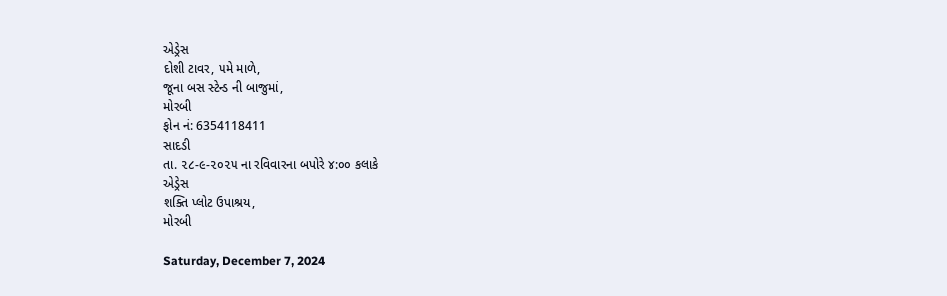એડ્રેસ
દોશી ટાવર, ૫મે માળે,
જૂના બસ સ્ટેન્ડ ની બાજુમાં,
મોરબી
ફોન નં: 6354118411
સાદડી
તા. ૨૮-૯-૨૦૨૫ ના રવિવારના બપોરે ૪:૦૦ કલાકે
એડ્રેસ
શક્તિ પ્લોટ ઉપાશ્રય,
મોરબી

Saturday, December 7, 2024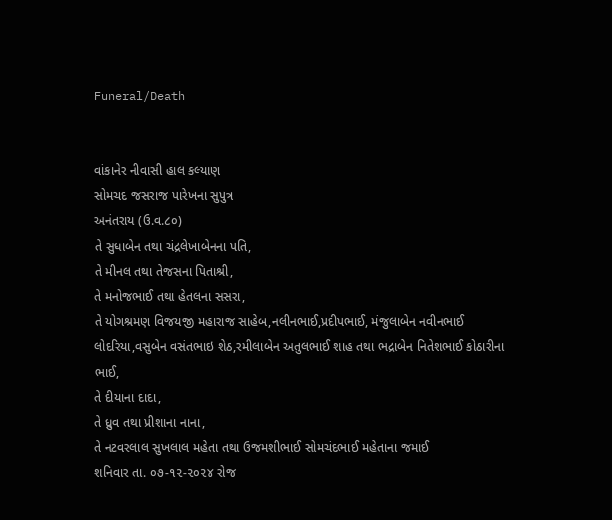Funeral/Death


વાંકાનેર નીવાસી હાલ કલ્યાણ
સોમચદ જસરાજ પારેખના સુપુત્ર
અનંતરાય (ઉ.વ.૮૦)
તે સુધાબેન તથા ચંદ્રલેખાબેનના પતિ,
તે મીનલ તથા તેજસના પિતાશ્રી,
તે મનોજભાઈ તથા હેતલના સસરા,
તે યોગશ્રમણ વિજયજી મહારાજ સાહેબ,નલીનભાઈ,પ્રદીપભાઈ, મંજુલાબેન નવીનભાઈ લોદરિયા,વસુબેન વસંતભાઇ શેઠ,રમીલાબેન અતુલભાઈ શાહ તથા ભદ્રાબેન નિતેશભાઈ કોઠારીના ભાઈ,
તે દીયાના દાદા,
તે ધ્રુવ તથા પ્રીશાના નાના,
તે નટવરલાલ સુખલાલ મહેતા તથા ઉજમશીભાઈ સોમચંદભાઈ મહેતાના જમાઈ
શનિવાર તા. ૦૭-૧૨-૨૦૨૪ રોજ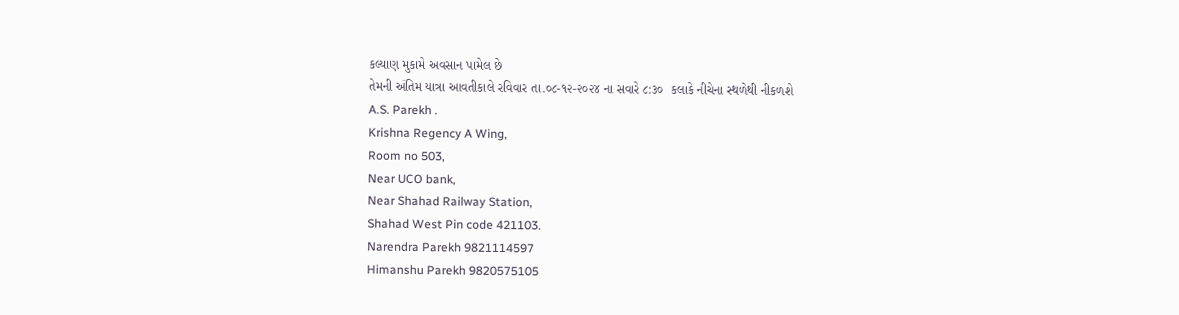કલ્યાણ મુકામે અવસાન પામેલ છે
તેમની અંતિમ યાત્રા આવતીકાલે રવિવાર તા.૦૮-૧૨-૨૦૨૪ ના સવારે ૮:૩૦  કલાકે નીચેના સ્થળેથી નીકળશે
A.S. Parekh .
Krishna Regency A Wing,
Room no 503,
Near UCO bank,
Near Shahad Railway Station,
Shahad West Pin code 421103.
Narendra Parekh 9821114597
Himanshu Parekh 9820575105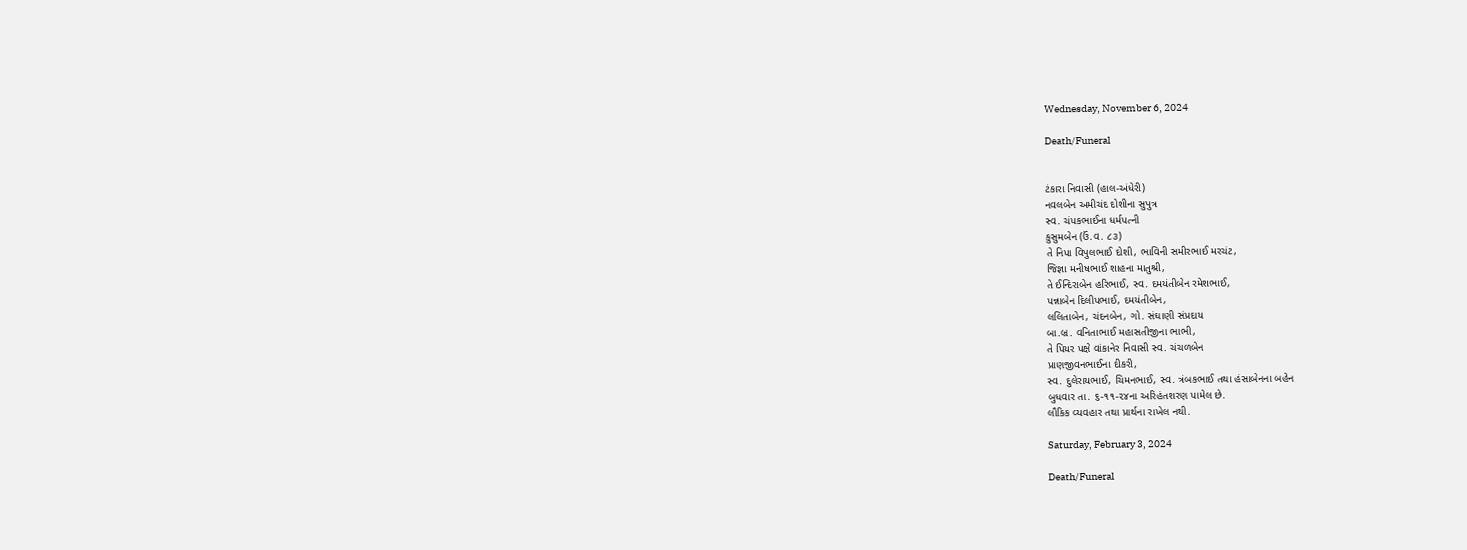Wednesday, November 6, 2024

Death/Funeral


ટંકારા નિવાસી (હાલ-અંધેરી)
નવલબેન અમીચંદ દોશીના સુપુત્ર
સ્વ. ચંપકભાઈના ધર્મપત્ની
કુસુમબેન (ઉં.વ. ૮૩)
તે નિપા વિપુલભાઈ દોશી, ભાવિની સમીરભાઈ મરચંટ,
જિજ્ઞા મનીષભાઈ શાહના માતુશ્રી,
તે ઈન્દિરાબેન હરિભાઈ, સ્વ. દમયંતીબેન રમેશભાઈ,
પન્નાબેન દિલીપભાઈ, દમયંતીબેન,
લલિતાબેન, ચંદનબેન, ગો. સંઘાણી સંપ્રદાય
બા.બ્ર. વનિતાભાઈ મહાસતીજીના ભાભી,
તે પિયર પક્ષે વાંકાનેર નિવાસી સ્વ. ચંચળબેન
પ્રાણજીવનભાઈના દીકરી,
સ્વ. દુલેરાયભાઈ, ચિમનભાઈ, સ્વ. ત્રંબકભાઈ તથા હંસાબેનના બહેન
બુધવાર તા. ૬-૧૧-૨૪ના અરિહંતશરણ પામેલ છે.
લૌકિક વ્યવહાર તથા પ્રાર્થના રાખેલ નથી.

Saturday, February 3, 2024

Death/Funeral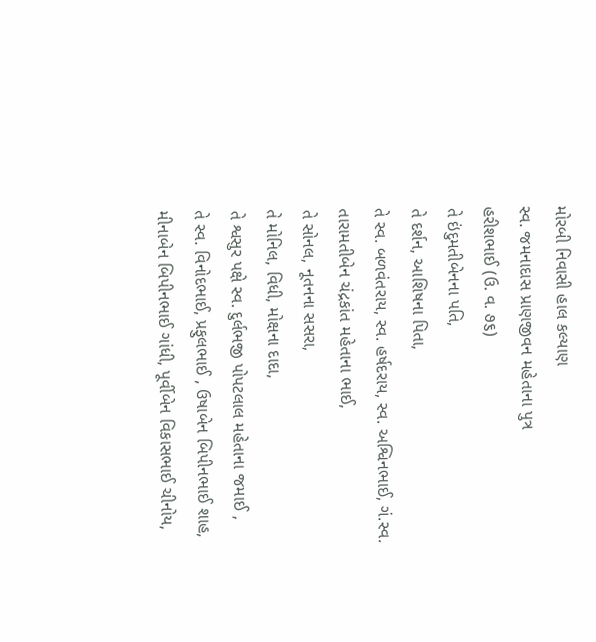મોરબી નિવાસી હાલ કલ્યાણ
સ્વ. જમનાદાસ પ્રાણજીવન મહેતાના પુત્ર
હરીશભાઈ (ઉ. વ. ૭૬)
તે ઇંદુમતીબેનના પતિ,
તે દર્શન, આશિષના પિતા,
તે સ્વ. બળવંતરાય, સ્વ. હર્ષદરાય, સ્વ. અશ્વિનભાઈ, ગં.સ્વ. તારામતીબેન ચંદ્રકાંત મહેતાના ભાઈ,
તે સોનલ, નૂતનના સસરા,
તે મોનિલ, વિધી, મોક્ષના દાદા,
તે શ્વસુર પક્ષે સ્વ. દુર્લભજી પોપટલાલ મહેતાના જમાઈ ,
તે સ્વ. વિનોદભાઈ, પ્રફુલભાઈ , ઉષાબેન બિપીનભાઈ શાહ, મીનાબેન બિપીનભાઈ ગાંધી, પૂર્વીબેન વિકાસભાઈ ચીનોય,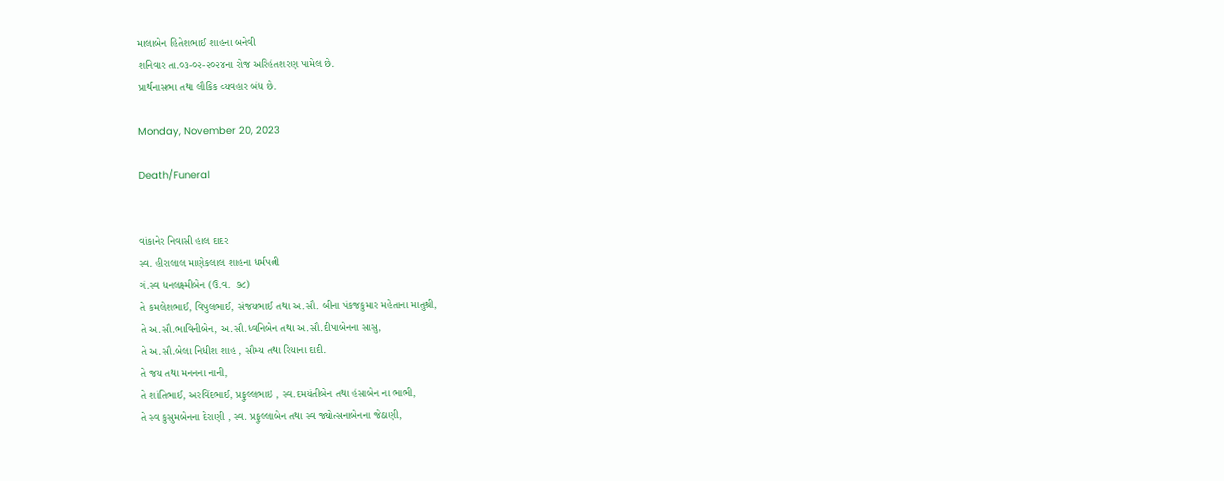માલાબેન હિતેશભાઈ શાહના બનેવી
શનિવાર તા.૦૩-૦૨-૨૦૨૪ના રોજ અરિહંતશરણ પામેલ છે.
પ્રાર્થનાસભા તથા લૌકિક વ્યવહાર બંધ છે.

Monday, November 20, 2023

Death/Funeral


વાંકાનેર નિવાસી હાલ દાદર
સ્વ. હીરાલાલ માણેકલાલ શાહના ધર્મપત્ની
ગં.સ્વ ધનલક્ષ્મીબેન (ઉ.વ.  ૭૮)
તે કમલેશભાઈ, વિપુલભાઈ, સંજયભાઈ તથા અ.સૌ. બીના પંકજકુમાર મહેતાના માતુશ્રી,
તે અ.સૌ.ભાવિનીબેન, અ.સૌ.ધ્વનિબેન તથા અ.સૌ.દીપાબેનના સાસુ,
તે અ.સૌ.બેલા નિધીશ શાહ , સૌમ્ય તથા રિયાના દાદી.
તે જય તથા મનનના નાની,
તે શાંતિભાઈ, અરવિંદભાઈ, પ્રફુલ્લભાઇ , સ્વ.દમયંતીબેન તથા હંસાબેન ના ભાભી,
તે સ્વ કુસુમબેનના દેરાણી , સ્વ. પ્રફુલ્લાબેન તથા સ્વ જ્યોત્સનાબેનના જેઠાણી,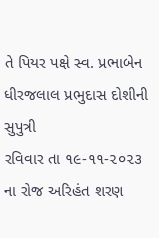તે પિયર પક્ષે સ્વ. પ્રભાબેન ધીરજલાલ પ્રભુદાસ દોશીની સુપુત્રી
રવિવાર તા ૧૯-૧૧-૨૦૨૩ ના રોજ અરિહંત શરણ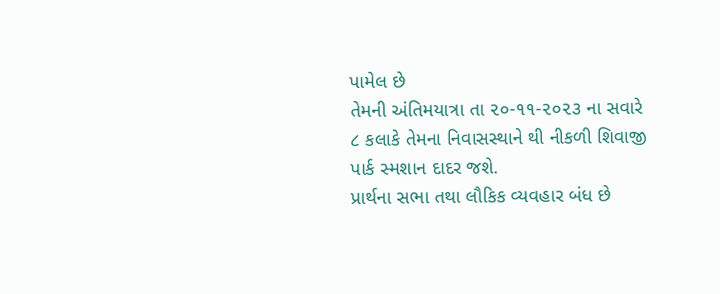પામેલ છે
તેમની અંતિમયાત્રા તા ૨૦-૧૧-૨૦૨૩ ના સવારે ૮ કલાકે તેમના નિવાસસ્થાને થી નીકળી શિવાજી પાર્ક સ્મશાન દાદર જશે.
પ્રાર્થના સભા તથા લૌકિક વ્યવહાર બંધ છે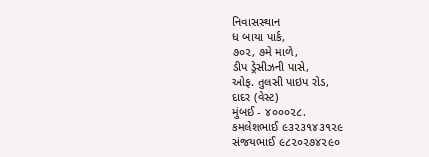નિવાસસ્થાન
ધ બાયા પાર્ક,
૭૦૨, ૭મે માળે,
ડીપ ડ્રેસીઝની પાસે,
ઓફ. તુલસી પાઇપ રોડ,
દાદર (વેસ્ટ)
મુંબઈ - ૪૦૦૦૨૮.
કમલેશભાઈ ૯૩૨૩૧૪૩૧૨૯
સંજયભાઈ ૯૮૨૦૨૭૪૨૯૦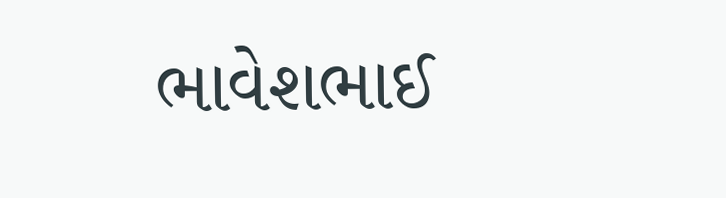ભાવેશભાઈ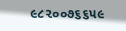૯૮૨૦૦૭૬૬૫૯